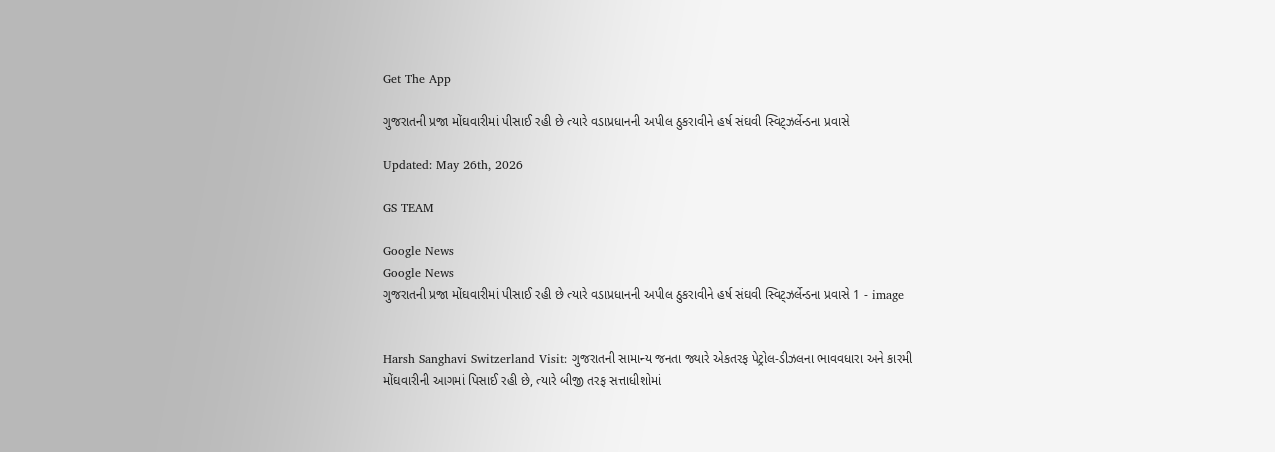Get The App

ગુજરાતની પ્રજા મોંઘવારીમાં પીસાઈ રહી છે ત્યારે વડાપ્રધાનની અપીલ ઠુકરાવીને હર્ષ સંઘવી સ્વિટ્ઝર્લેન્ડના પ્રવાસે

Updated: May 26th, 2026

GS TEAM

Google News
Google News
ગુજરાતની પ્રજા મોંઘવારીમાં પીસાઈ રહી છે ત્યારે વડાપ્રધાનની અપીલ ઠુકરાવીને હર્ષ સંઘવી સ્વિટ્ઝર્લેન્ડના પ્રવાસે 1 - image


Harsh Sanghavi Switzerland Visit: ગુજરાતની સામાન્ય જનતા જ્યારે એકતરફ પેટ્રોલ-ડીઝલના ભાવવધારા અને કારમી મોંઘવારીની આગમાં પિસાઈ રહી છે, ત્યારે બીજી તરફ સત્તાધીશોમાં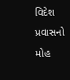વિદેશ પ્રવાસનો મોહ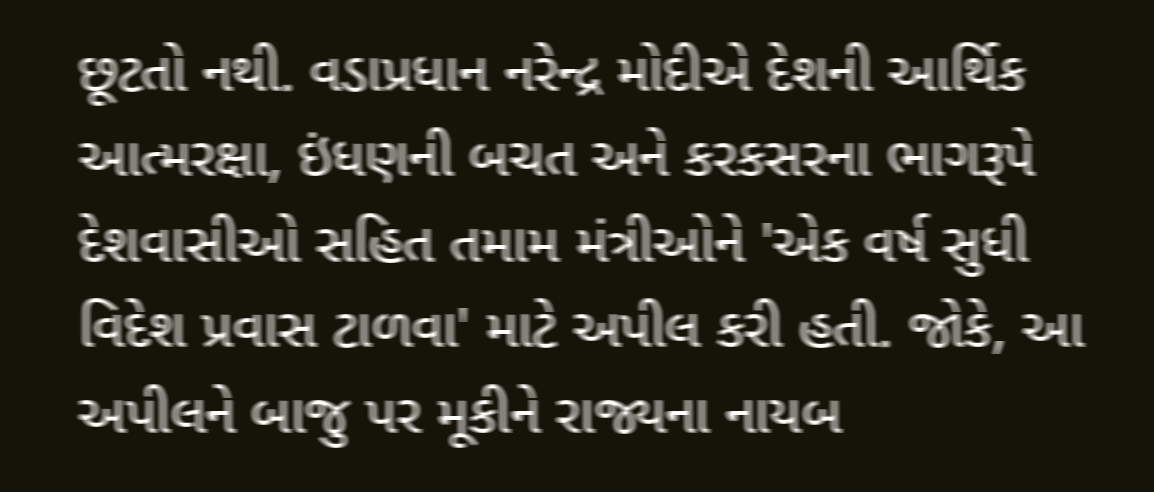છૂટતો નથી. વડાપ્રધાન નરેન્દ્ર મોદીએ દેશની આર્થિક આત્મરક્ષા, ઇંધણની બચત અને કરકસરના ભાગરૂપે દેશવાસીઓ સહિત તમામ મંત્રીઓને 'એક વર્ષ સુધી વિદેશ પ્રવાસ ટાળવા' માટે અપીલ કરી હતી. જોકે, આ અપીલને બાજુ પર મૂકીને રાજ્યના નાયબ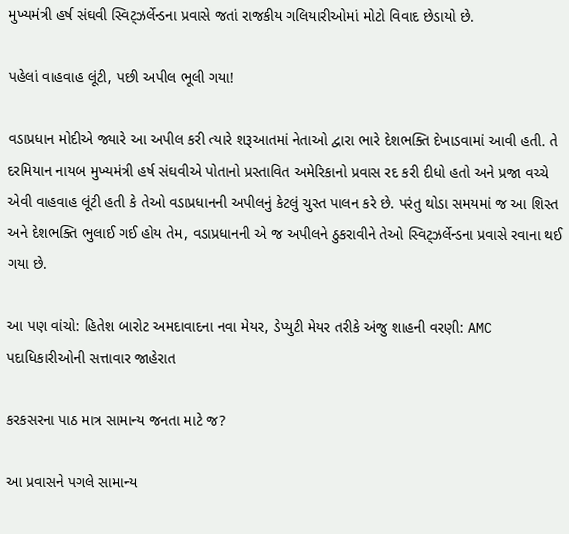મુખ્યમંત્રી હર્ષ સંઘવી સ્વિટ્ઝર્લેન્ડના પ્રવાસે જતાં રાજકીય ગલિયારીઓમાં મોટો વિવાદ છેડાયો છે.

પહેલાં વાહવાહ લૂંટી, પછી અપીલ ભૂલી ગયા!

વડાપ્રધાન મોદીએ જ્યારે આ અપીલ કરી ત્યારે શરૂઆતમાં નેતાઓ દ્વારા ભારે દેશભક્તિ દેખાડવામાં આવી હતી. તે દરમિયાન નાયબ મુખ્યમંત્રી હર્ષ સંઘવીએ પોતાનો પ્રસ્તાવિત અમેરિકાનો પ્રવાસ રદ કરી દીધો હતો અને પ્રજા વચ્ચે એવી વાહવાહ લૂંટી હતી કે તેઓ વડાપ્રધાનની અપીલનું કેટલું ચુસ્ત પાલન કરે છે. પરંતુ થોડા સમયમાં જ આ શિસ્ત અને દેશભક્તિ ભુલાઈ ગઈ હોય તેમ, વડાપ્રધાનની એ જ અપીલને ઠુકરાવીને તેઓ સ્વિટ્ઝર્લેન્ડના પ્રવાસે રવાના થઈ ગયા છે.

આ પણ વાંચો: હિતેશ બારોટ અમદાવાદના નવા મેયર, ડેપ્યુટી મેયર તરીકે અંજુ શાહની વરણી: AMC પદાધિકારીઓની સત્તાવાર જાહેરાત

કરકસરના પાઠ માત્ર સામાન્ય જનતા માટે જ?

આ પ્રવાસને પગલે સામાન્ય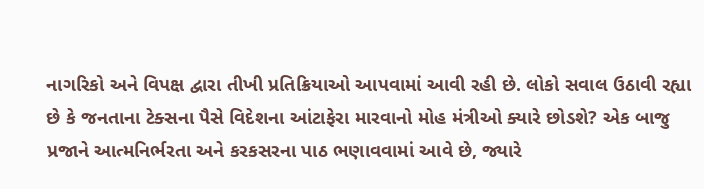નાગરિકો અને વિપક્ષ દ્વારા તીખી પ્રતિક્રિયાઓ આપવામાં આવી રહી છે. લોકો સવાલ ઉઠાવી રહ્યા છે કે જનતાના ટેક્સના પૈસે વિદેશના આંટાફેરા મારવાનો મોહ મંત્રીઓ ક્યારે છોડશે? એક બાજુ પ્રજાને આત્મનિર્ભરતા અને કરકસરના પાઠ ભણાવવામાં આવે છે, જ્યારે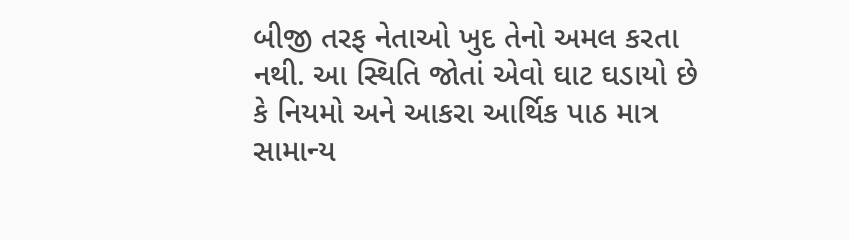બીજી તરફ નેતાઓ ખુદ તેનો અમલ કરતા નથી. આ સ્થિતિ જોતાં એવો ઘાટ ઘડાયો છે કે નિયમો અને આકરા આર્થિક પાઠ માત્ર સામાન્ય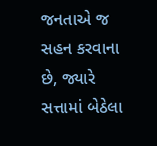જનતાએ જ સહન કરવાના છે, જ્યારે સત્તામાં બેઠેલા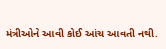મંત્રીઓને આવી કોઈ આંચ આવતી નથી.